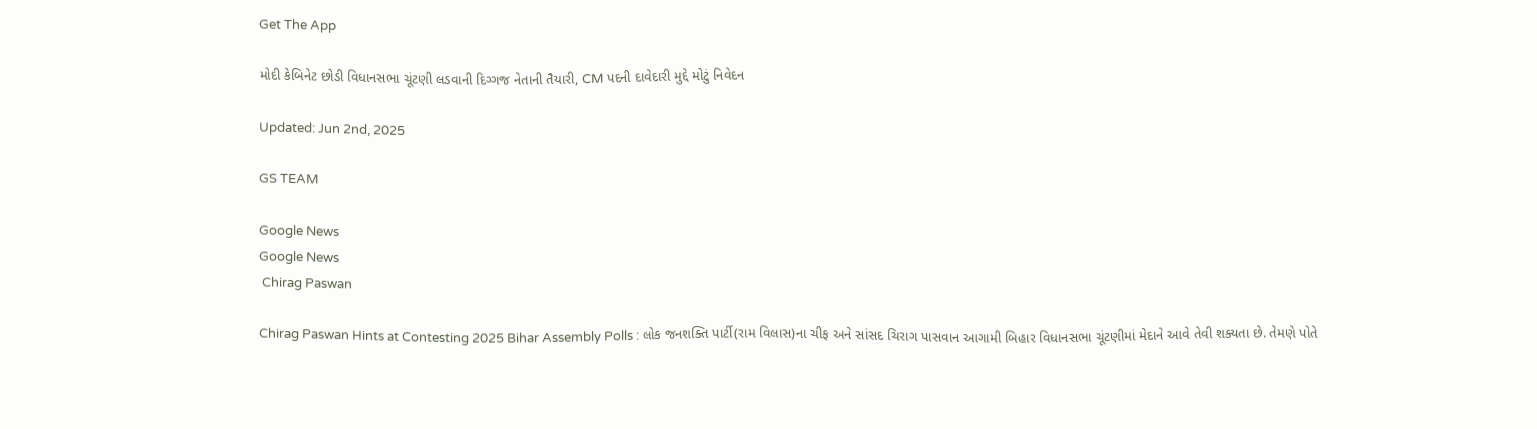Get The App

મોદી કેબિનેટ છોડી વિધાનસભા ચૂંટણી લડવાની દિગ્ગજ નેતાની તૈયારી, CM પદની દાવેદારી મુદ્દે મોટું નિવેદન

Updated: Jun 2nd, 2025

GS TEAM

Google News
Google News
 Chirag Paswan

Chirag Paswan Hints at Contesting 2025 Bihar Assembly Polls : લોક જનશક્તિ પાર્ટી(રામ વિલાસ)ના ચીફ અને સાંસદ ચિરાગ પાસવાન આગામી બિહાર વિધાનસભા ચૂંટણીમાં મેદાને આવે તેવી શક્યતા છે. તેમણે પોતે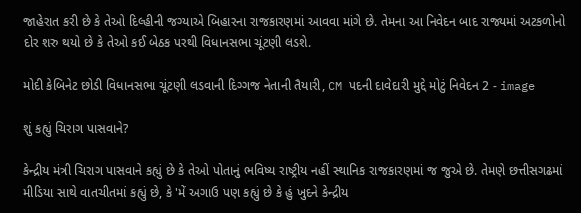જાહેરાત કરી છે કે તેઓ દિલ્હીની જગ્યાએ બિહારના રાજકારણમાં આવવા માંગે છે. તેમના આ નિવેદન બાદ રાજ્યમાં અટકળોનો દોર શરુ થયો છે કે તેઓ કઈ બેઠક પરથી વિધાનસભા ચૂંટણી લડશે.

મોદી કેબિનેટ છોડી વિધાનસભા ચૂંટણી લડવાની દિગ્ગજ નેતાની તૈયારી, CM પદની દાવેદારી મુદ્દે મોટું નિવેદન 2 - image

શું કહ્યું ચિરાગ પાસવાને?

કેન્દ્રીય મંત્રી ચિરાગ પાસવાને કહ્યું છે કે તેઓ પોતાનું ભવિષ્ય રાષ્ટ્રીય નહીં સ્થાનિક રાજકારણમાં જ જુએ છે. તેમણે છત્તીસગઢમાં મીડિયા સાથે વાતચીતમાં કહ્યું છે, કે 'મેં અગાઉ પણ કહ્યું છે કે હું ખુદને કેન્દ્રીય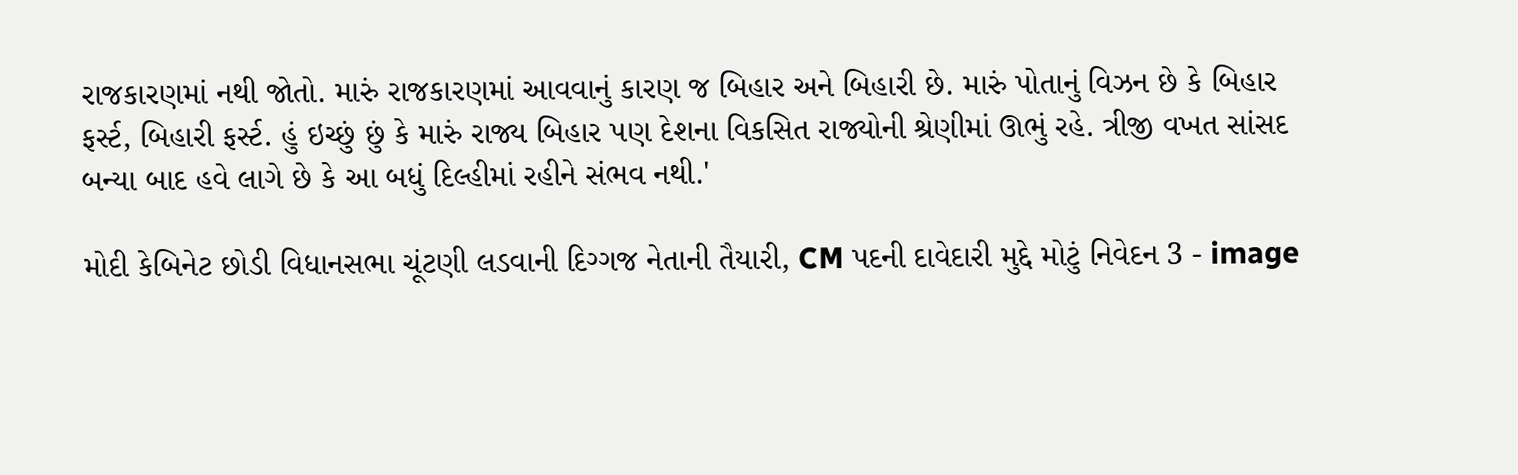રાજકારણમાં નથી જોતો. મારું રાજકારણમાં આવવાનું કારણ જ બિહાર અને બિહારી છે. મારું પોતાનું વિઝન છે કે બિહાર ફર્સ્ટ, બિહારી ફર્સ્ટ. હું ઇચ્છું છું કે મારું રાજ્ય બિહાર પણ દેશના વિકસિત રાજ્યોની શ્રેણીમાં ઊભું રહે. ત્રીજી વખત સાંસદ બન્યા બાદ હવે લાગે છે કે આ બધું દિલ્હીમાં રહીને સંભવ નથી.'

મોદી કેબિનેટ છોડી વિધાનસભા ચૂંટણી લડવાની દિગ્ગજ નેતાની તૈયારી, CM પદની દાવેદારી મુદ્દે મોટું નિવેદન 3 - image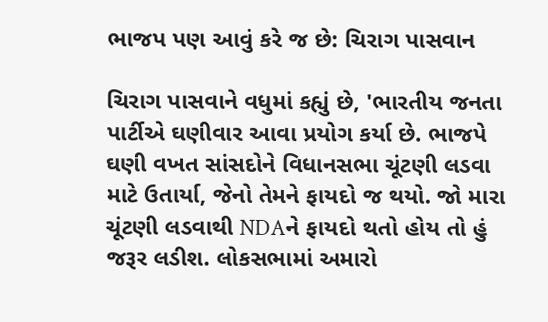ભાજપ પણ આવું કરે જ છે: ચિરાગ પાસવાન

ચિરાગ પાસવાને વધુમાં કહ્યું છે, 'ભારતીય જનતા પાર્ટીએ ઘણીવાર આવા પ્રયોગ કર્યા છે. ભાજપે ઘણી વખત સાંસદોને વિધાનસભા ચૂંટણી લડવા માટે ઉતાર્યા, જેનો તેમને ફાયદો જ થયો. જો મારા ચૂંટણી લડવાથી NDAને ફાયદો થતો હોય તો હું જરૂર લડીશ. લોકસભામાં અમારો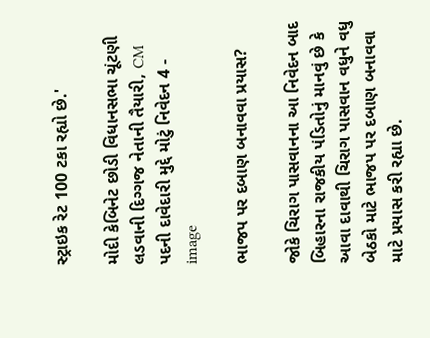સ્ટ્રાઇક રેટ 100 ટકા રહ્યો છે.'

મોદી કેબિનેટ છોડી વિધાનસભા ચૂંટણી લડવાની દિગ્ગજ નેતાની તૈયારી, CM પદની દાવેદારી મુદ્દે મોટું નિવેદન 4 - image

ભાજપ પર દબાણ બનાવવા પ્રયાસ?

જોકે ચિરાગ પાસવાનના આ નિવેદન બાદ બિહારના રાજકીય પંડિતોનું માનવું છે કે આવા દાવાથી ચિરાગ પાસવાન વધુને વધુ બેઠકો માટે ભાજપ પર દબાણ બનાવવા માટે પ્રયાસ કરી રહ્યા છે.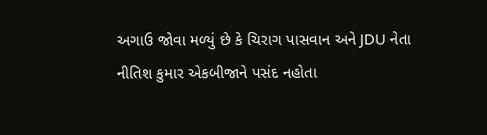અગાઉ જોવા મળ્યું છે કે ચિરાગ પાસવાન અને JDU નેતા નીતિશ કુમાર એકબીજાને પસંદ નહોતા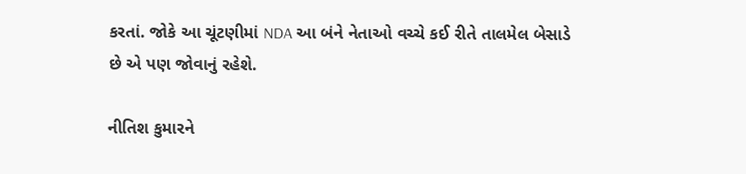કરતાં. જોકે આ ચૂંટણીમાં NDA આ બંને નેતાઓ વચ્ચે કઈ રીતે તાલમેલ બેસાડે છે એ પણ જોવાનું રહેશે.

નીતિશ કુમારને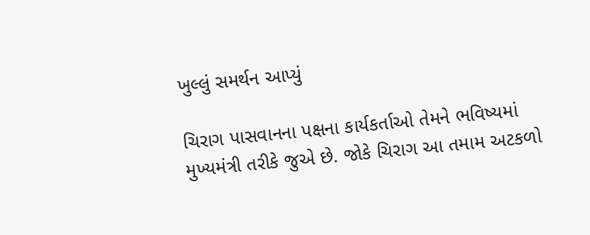ખુલ્લું સમર્થન આપ્યું

ચિરાગ પાસવાનના પક્ષના કાર્યકર્તાઓ તેમને ભવિષ્યમાં મુખ્યમંત્રી તરીકે જુએ છે. જોકે ચિરાગ આ તમામ અટકળો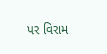પર વિરામ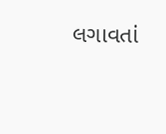લગાવતાં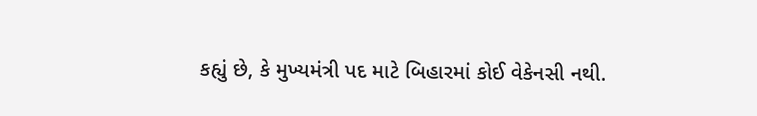કહ્યું છે, કે મુખ્યમંત્રી પદ માટે બિહારમાં કોઈ વેકેનસી નથી.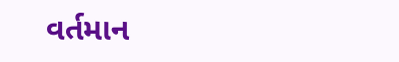વર્તમાન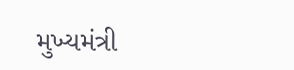મુખ્યમંત્રી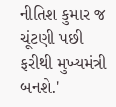નીતિશ કુમાર જ ચૂંટણી પછી ફરીથી મુખ્યમંત્રી બનશે.'